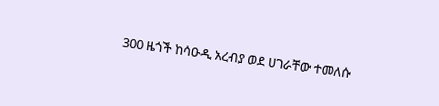300 ዜጎች ከሳዑዲ አረብያ ወደ ሀገራቸው ተመለሱ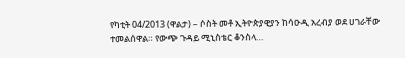የካቲት 04/2013 (ዋልታ) – ሶስት መቶ ኢትዮጵያዊያን ከሳዑዲ አረብያ ወደ ሀገራቸው ተመልሰዋል። የውጭ ጉዳይ ሚኒስቴር ቆንስላ…